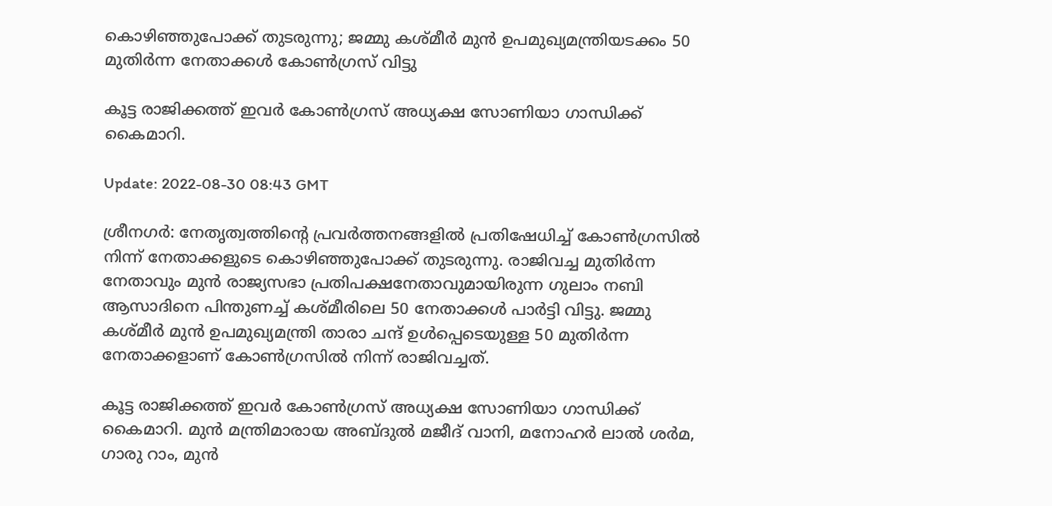കൊഴി‍ഞ്ഞുപോക്ക് തുടരുന്നു; ജമ്മു കശ്മീർ മുൻ ഉപമുഖ്യമന്ത്രിയടക്കം 50 മുതിർന്ന നേതാക്കൾ കോൺഗ്രസ് വിട്ടു

കൂട്ട രാജിക്കത്ത് ഇവർ കോൺഗ്രസ് അധ്യക്ഷ സോണിയാ ഗാന്ധിക്ക് കൈമാറി.

Update: 2022-08-30 08:43 GMT

ശ്രീനഗർ: നേതൃത്വത്തിന്റെ പ്രവർത്തനങ്ങളിൽ പ്രതിഷേധിച്ച് കോൺഗ്രസിൽ നിന്ന് നേതാക്കളുടെ കൊഴിഞ്ഞുപോക്ക് തുടരുന്നു. രാജിവച്ച മുതിർന്ന നേതാവും മുൻ രാജ്യസഭാ പ്രതിപക്ഷനേതാവുമായിരുന്ന ഗുലാം നബി ആസാദിനെ പിന്തുണച്ച് കശ്മീരിലെ 50 നേതാക്കൾ പാർട്ടി വിട്ടു. ജമ്മു കശ്മീർ മുൻ ഉപമുഖ്യമന്ത്രി താരാ ചന്ദ് ഉൾപ്പെടെയുള്ള 50 മുതിർന്ന നേതാക്കളാണ് കോൺഗ്രസിൽ നിന്ന് രാജിവച്ചത്.

കൂട്ട രാജിക്കത്ത് ഇവർ കോൺഗ്രസ് അധ്യക്ഷ സോണിയാ ഗാന്ധിക്ക് കൈമാറി. മുൻ മന്ത്രിമാരായ അബ്ദുൽ മജീദ് വാനി, മനോഹർ ലാൽ ശർമ, ഗാരു റാം, മുൻ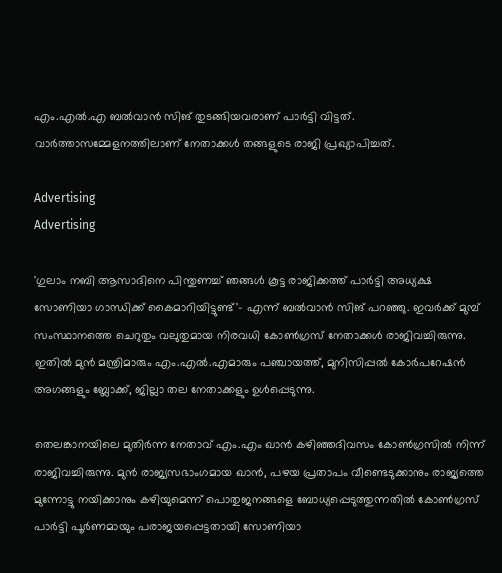എം.എൽ.എ ബൽവാൻ സിങ് തുടങ്ങിയവരാണ് പാർട്ടി വിട്ടത്. വാർത്താസമ്മേളനത്തിലാണ് നേതാക്കൾ തങ്ങളുടെ രാജി പ്രഖ്യാപിച്ചത്.

Advertising
Advertising

'ഗുലാം നബി ആസാദിനെ പിന്തുണച്ച് ഞങ്ങൾ കൂട്ട രാജിക്കത്ത് പാർട്ടി അധ്യക്ഷ സോണിയാ ഗാന്ധിക്ക് കൈമാറിയിട്ടുണ്ട്'- എന്ന് ബൽവാൻ സിങ് പറഞ്ഞു. ഇവർക്ക് മുമ്പ് സംസ്ഥാനത്തെ ചെറുതും വലുതുമായ നിരവധി കോൺഗ്രസ് നേതാക്കൾ രാജിവച്ചിരുന്നു. ഇതിൽ മുൻ മന്ത്രിമാരും എം.എൽ.എമാരും പഞ്ചായത്ത്, മുനിസിപ്പൽ കോർപറേഷൻ അഗങ്ങളും ബ്ലോക്ക്, ജില്ലാ തല നേതാക്കളും ഉൾപ്പെടുന്നു.

തെലങ്കാനയിലെ മുതിർന്ന നേതാവ് എം.എം ഖാൻ കഴിഞ്ഞദിവസം കോൺഗ്രസിൽ നിന്ന് രാജിവച്ചിരുന്നു. മുൻ രാജ്യസഭാംഗമായ ഖാൻ, പഴയ പ്രതാപം വീണ്ടെടുക്കാനും രാജ്യത്തെ മുന്നോട്ടു നയിക്കാനും കഴിയുമെന്ന് പൊതുജനങ്ങളെ ബോധ്യപ്പെടുത്തുന്നതിൽ കോൺഗ്രസ് പാർട്ടി പൂർണമായും പരാജയപ്പെട്ടതായി സോണിയാ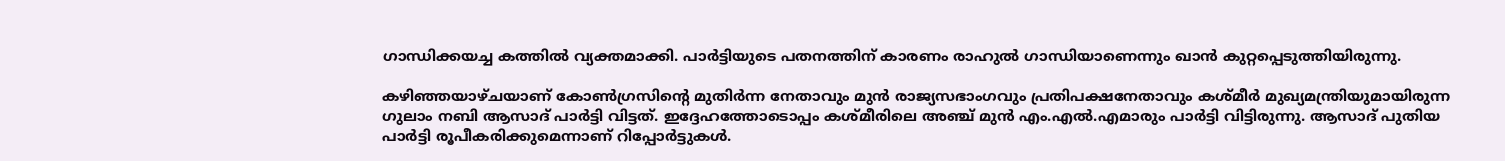ഗാന്ധിക്കയച്ച കത്തിൽ വ്യക്തമാക്കി. പാർട്ടിയുടെ പതനത്തിന് കാരണം രാഹുൽ ഗാന്ധിയാണെന്നും ഖാൻ കുറ്റപ്പെടുത്തിയിരുന്നു.

കഴിഞ്ഞയാഴ്ചയാണ് കോൺഗ്രസിന്റെ മുതിർന്ന നേതാവും മുൻ രാജ്യസഭാംഗവും പ്രതിപക്ഷനേതാവും കശ്മീർ മുഖ്യമന്ത്രിയുമായിരുന്ന ഗുലാം നബി ആസാദ് പാർട്ടി വിട്ടത്. ഇദ്ദേഹത്തോടൊപ്പം കശ്മീരിലെ അഞ്ച് മുൻ എം.എൽ.എമാരും പാർട്ടി വിട്ടിരുന്നു. ആസാദ് പുതിയ പാർട്ടി രൂപീകരിക്കുമെന്നാണ് റിപ്പോർട്ടുകൾ.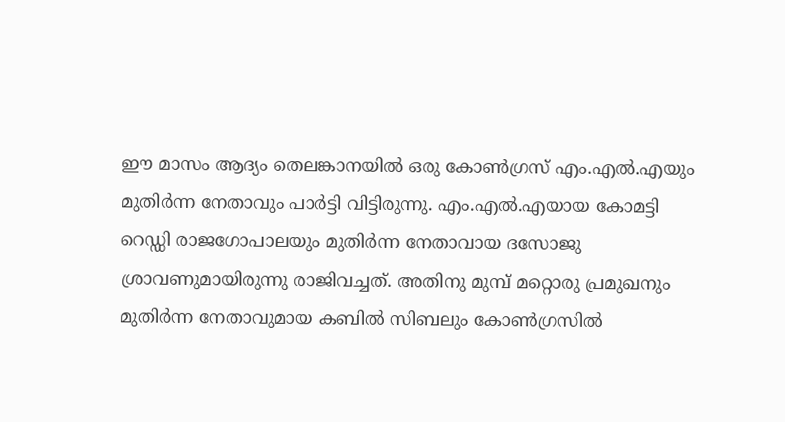ഈ മാസം ആദ്യം തെലങ്കാനയില്‍ ഒരു കോണ്‍ഗ്രസ് എം.എല്‍.എയും മുതിര്‍ന്ന നേതാവും പാര്‍ട്ടി വിട്ടിരുന്നു. എം.എല്‍.എയായ കോമട്ടി റെഡ്ഡി രാജഗോപാലയും മുതിര്‍ന്ന നേതാവായ ദസോജു ശ്രാവണുമായിരുന്നു രാജിവച്ചത്. അതിനു മുമ്പ് മറ്റൊരു പ്രമുഖനും മുതിർന്ന നേതാവുമായ കബിൽ സിബലും കോൺഗ്രസിൽ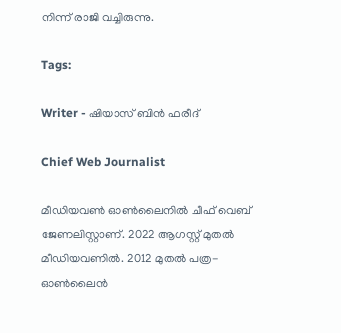നിന്ന് രാജി വച്ചിരുന്നു.

Tags:

Writer - ഷിയാസ് ബിന്‍ ഫരീദ്

Chief Web Journalist

മീഡിയവണ്‍ ഓണ്‍ലൈനില്‍ ചീഫ് വെബ് ജേണലിസ്റ്റാണ്. 2022 ആഗസ്റ്റ് മുതല്‍ മീഡിയവണില്‍. 2012 മുതല്‍ പത്ര- ഓണ്‍ലൈന്‍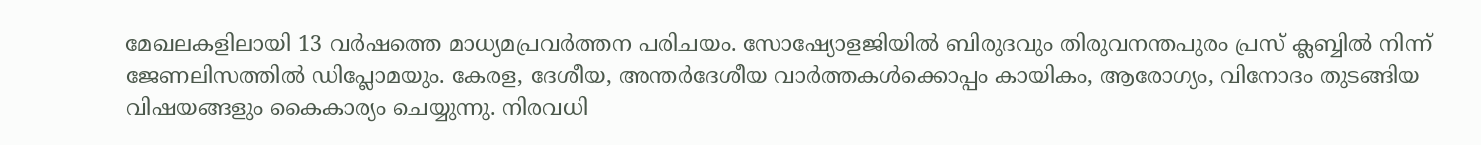മേഖലകളിലായി 13 വര്‍ഷത്തെ മാധ്യമപ്രവര്‍ത്തന പരിചയം. സോഷ്യോളജിയില്‍ ബിരുദവും തിരുവനന്തപുരം പ്രസ് ക്ലബ്ബില്‍ നിന്ന് ജേണലിസത്തില്‍ ഡിപ്ലോമയും. കേരള, ദേശീയ, അന്തര്‍ദേശീയ വാര്‍ത്തകള്‍ക്കൊപ്പം കായികം, ആരോഗ്യം, വിനോദം തുടങ്ങിയ വിഷയങ്ങളും കൈകാര്യം ചെയ്യുന്നു. നിരവധി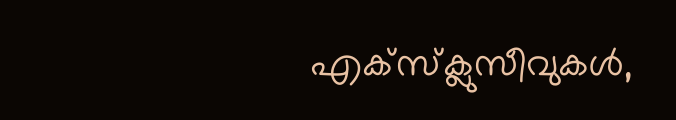എക്സ്ക്ലുസീവുകള്‍,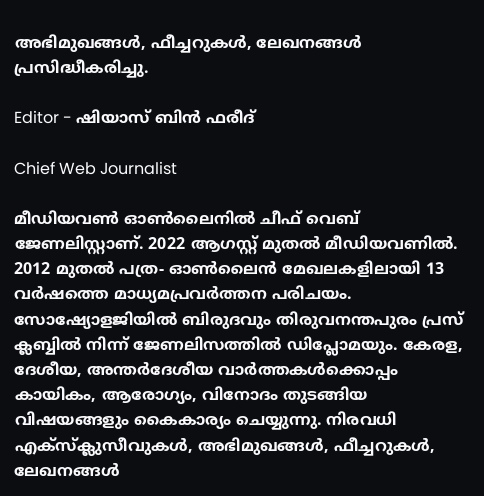അഭിമുഖങ്ങള്‍, ഫീച്ചറുകള്‍, ലേഖനങ്ങള്‍ പ്രസിദ്ധീകരിച്ചു.

Editor - ഷിയാസ് ബിന്‍ ഫരീദ്

Chief Web Journalist

മീഡിയവണ്‍ ഓണ്‍ലൈനില്‍ ചീഫ് വെബ് ജേണലിസ്റ്റാണ്. 2022 ആഗസ്റ്റ് മുതല്‍ മീഡിയവണില്‍. 2012 മുതല്‍ പത്ര- ഓണ്‍ലൈന്‍ മേഖലകളിലായി 13 വര്‍ഷത്തെ മാധ്യമപ്രവര്‍ത്തന പരിചയം. സോഷ്യോളജിയില്‍ ബിരുദവും തിരുവനന്തപുരം പ്രസ് ക്ലബ്ബില്‍ നിന്ന് ജേണലിസത്തില്‍ ഡിപ്ലോമയും. കേരള, ദേശീയ, അന്തര്‍ദേശീയ വാര്‍ത്തകള്‍ക്കൊപ്പം കായികം, ആരോഗ്യം, വിനോദം തുടങ്ങിയ വിഷയങ്ങളും കൈകാര്യം ചെയ്യുന്നു. നിരവധി എക്സ്ക്ലുസീവുകള്‍, അഭിമുഖങ്ങള്‍, ഫീച്ചറുകള്‍, ലേഖനങ്ങള്‍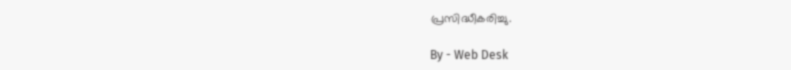പ്രസിദ്ധീകരിച്ചു.

By - Web Desk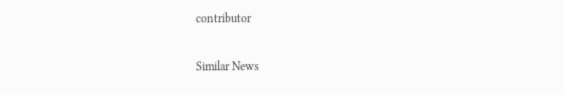contributor

Similar News